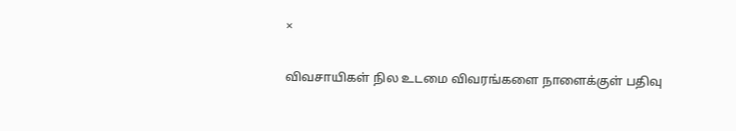×

விவசாயிகள் நில உடமை விவரங்களை நாளைக்குள் பதிவு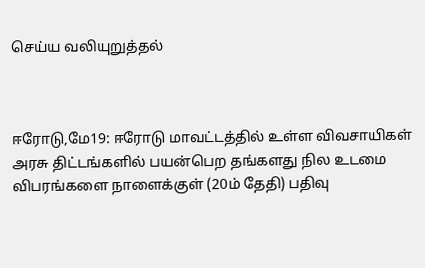செய்ய வலியுறுத்தல்



ஈரோடு,மே19: ஈரோடு மாவட்டத்தில் உள்ள விவசாயிகள் அரசு திட்டங்களில் பயன்பெற தங்களது நில உடமை விபரங்களை நாளைக்குள் (20ம் தேதி) பதிவு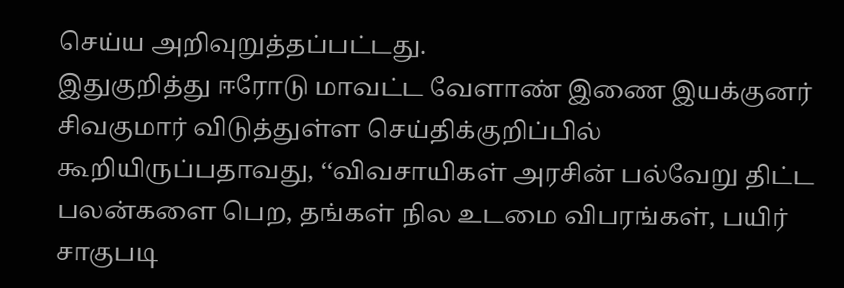செய்ய அறிவுறுத்தப்பட்டது.
இதுகுறித்து ஈரோடு மாவட்ட வேளாண் இணை இயக்குனர் சிவகுமார் விடுத்துள்ள செய்திக்குறிப்பில் கூறியிருப்பதாவது, ‘‘விவசாயிகள் அரசின் பல்வேறு திட்ட பலன்களை பெற, தங்கள் நில உடமை விபரங்கள், பயிர் சாகுபடி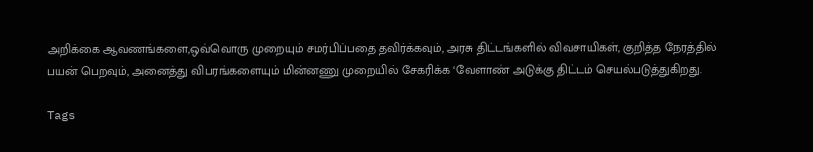அறிக்கை ஆவணங்களை,ஒவ்வொரு முறையும் சமர்பிப்பதை தவிர்க்கவும், அரசு திட்டங்களில் விவசாயிகள், குறித்த நேரத்தில் பயன் பெறவும், அனைத்து விபரங்களையும் மின்னணு முறையில் சேகரிக்க ‘வேளாண் அடுக்கு திட்டம் செயல்படுத்துகிறது.

Tags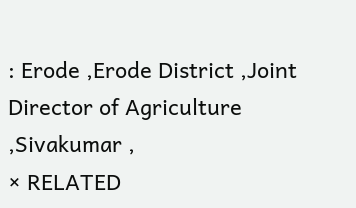: Erode ,Erode District ,Joint Director of Agriculture ,Sivakumar ,
× RELATED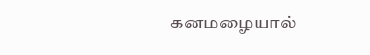கனமழையால்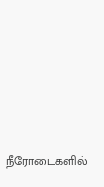நீரோடைகளில்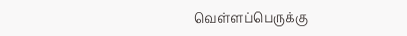வெள்ளப்பெருக்கு